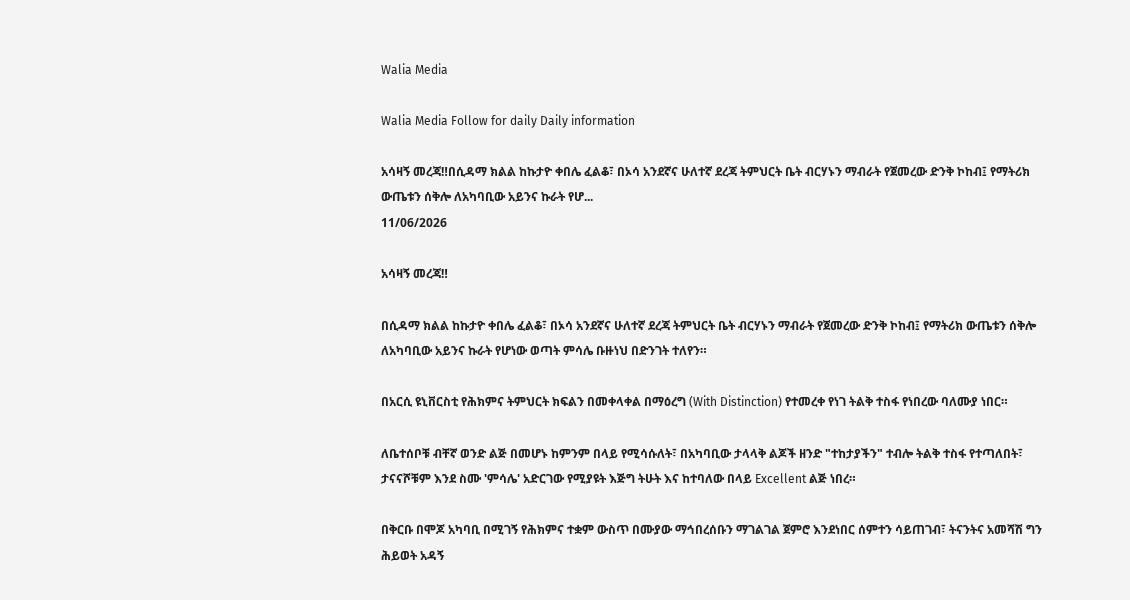Walia Media

Walia Media Follow for daily Daily information

አሳዛኝ መረጃ‼በሲዳማ ክልል ከኩታዮ ቀበሌ ፈልቆ፣ በኦሳ አንደኛና ሁለተኛ ደረጃ ትምህርት ቤት ብርሃኑን ማብራት የጀመረው ድንቅ ኮከብ፤ የማትሪክ ውጤቱን ሰቅሎ ለአካባቢው አይንና ኩራት የሆ...
11/06/2026

አሳዛኝ መረጃ‼

በሲዳማ ክልል ከኩታዮ ቀበሌ ፈልቆ፣ በኦሳ አንደኛና ሁለተኛ ደረጃ ትምህርት ቤት ብርሃኑን ማብራት የጀመረው ድንቅ ኮከብ፤ የማትሪክ ውጤቱን ሰቅሎ ለአካባቢው አይንና ኩራት የሆነው ወጣት ምሳሌ ቡዙነህ በድንገት ተለየን።

በአርሲ ዩኒቨርስቲ የሕክምና ትምህርት ክፍልን በመቀላቀል በማዕረግ (With Distinction) የተመረቀ የነገ ትልቅ ተስፋ የነበረው ባለሙያ ነበር።

ለቤተሰቦቹ ብቸኛ ወንድ ልጅ በመሆኑ ከምንም በላይ የሚሳሱለት፣ በአካባቢው ታላላቅ ልጆች ዘንድ "ተከታያችን" ተብሎ ትልቅ ተስፋ የተጣለበት፣ ታናናሾቹም እንደ ስሙ 'ምሳሌ' አድርገው የሚያዩት እጅግ ትሁት እና ከተባለው በላይ Excellent ልጅ ነበረ።

በቅርቡ በሞጆ አካባቢ በሚገኝ የሕክምና ተቋም ውስጥ በሙያው ማኅበረሰቡን ማገልገል ጀምሮ እንደነበር ሰምተን ሳይጠገብ፣ ትናንትና አመሻሽ ግን ሕይወት አዳኝ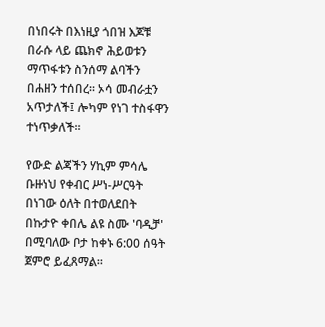በነበሩት በእነዚያ ጎበዝ እጆቹ በራሱ ላይ ጨክኖ ሕይወቱን ማጥፋቱን ስንሰማ ልባችን በሐዘን ተሰበረ። ኦሳ መብራቷን አጥታለች፤ ሎካም የነገ ተስፋዋን ተነጥቃለች።

የውድ ልጃችን ሃኪም ምሳሌ ቡዙነህ የቀብር ሥነ-ሥርዓት በነገው ዕለት በተወለደበት በኩታዮ ቀበሌ ልዩ ስሙ 'ባዲቻ' በሚባለው ቦታ ከቀኑ 6:00 ሰዓት ጀምሮ ይፈጸማል።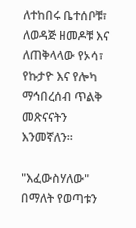ለተከበሩ ቤተሰቦቹ፣ ለወዳጅ ዘመዶቹ እና ለጠቅላላው የኦሳ፣ የኩታዮ እና የሎካ ማኅበረሰብ ጥልቅ መጽናናትን እንመኛለን።

"እፈውስሃለው" በማለት የወጣቱን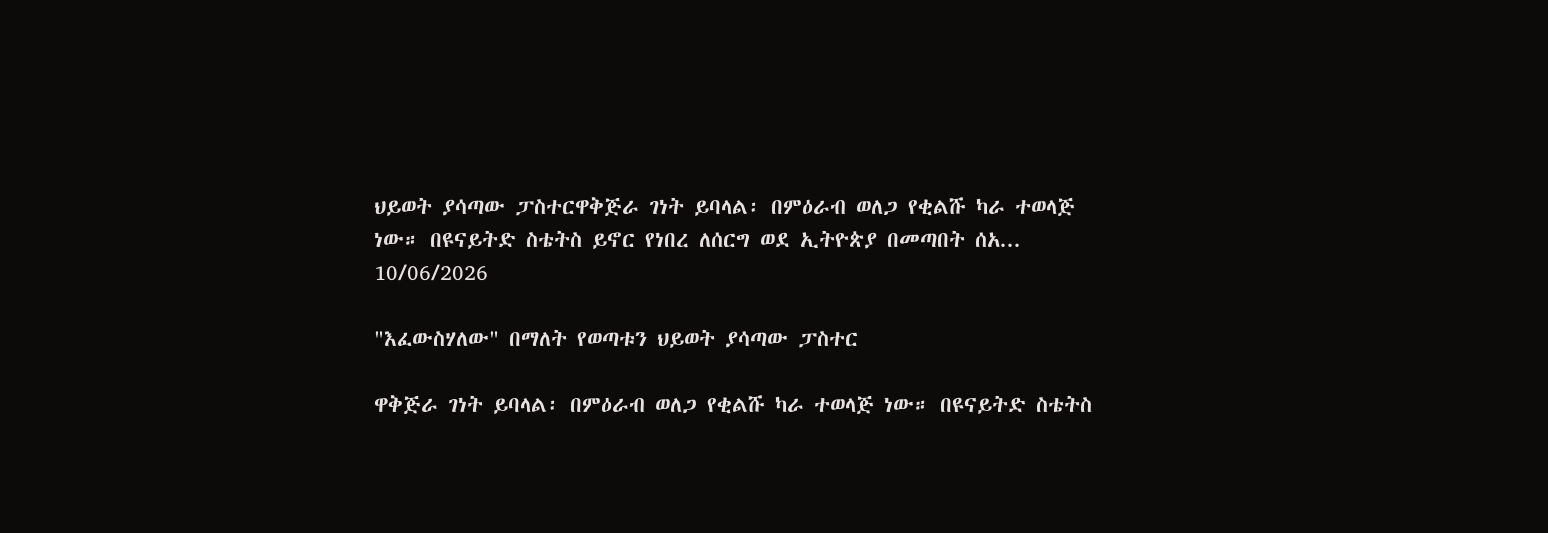ህይወት ያሳጣው ፓስተርዋቅጅራ ገነት ይባላል፡ በምዕራብ ወለጋ የቂልሹ ካራ ተወላጅ ነው። በዩናይትድ ስቴትስ ይኖር የነበረ ለሰርግ ወደ ኢትዮጵያ በመጣበት ሰአ...
10/06/2026

"እፈውስሃለው" በማለት የወጣቱን ህይወት ያሳጣው ፓስተር

ዋቅጅራ ገነት ይባላል፡ በምዕራብ ወለጋ የቂልሹ ካራ ተወላጅ ነው። በዩናይትድ ስቴትስ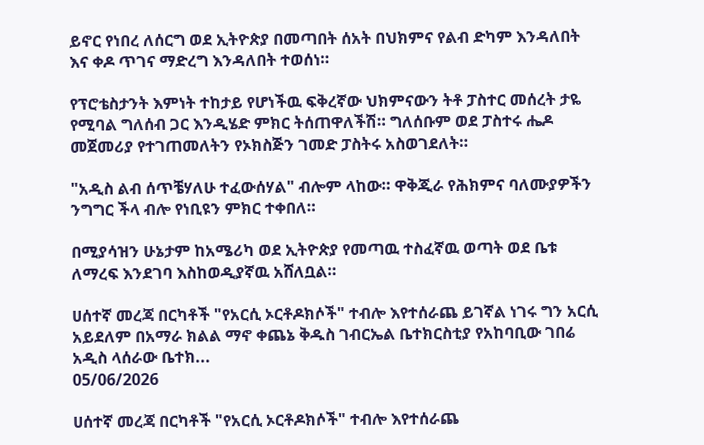ይኖር የነበረ ለሰርግ ወደ ኢትዮጵያ በመጣበት ሰአት በህክምና የልብ ድካም እንዳለበት እና ቀዶ ጥገና ማድረግ እንዳለበት ተወሰነ።

የፕሮቴስታንት እምነት ተከታይ የሆነችዉ ፍቅረኛው ህክምናውን ትቶ ፓስተር መሰረት ታዬ የሚባል ግለሰብ ጋር እንዲሄድ ምክር ትሰጠዋለችሽ። ግለሰቡም ወደ ፓስተሩ ሔዶ መጀመሪያ የተገጠመለትን የኦክስጅን ገመድ ፓስትሩ አስወገደለት።

"አዲስ ልብ ሰጥቼሃለሁ ተፈውሰሃል" ብሎም ላከው። ዋቅጂራ የሕክምና ባለሙያዎችን ንግግር ችላ ብሎ የነቢዩን ምክር ተቀበለ።

በሚያሳዝን ሁኔታም ከአሜሪካ ወደ ኢትዮጵያ የመጣዉ ተስፈኛዉ ወጣት ወደ ቤቱ ለማረፍ እንደገባ እስከወዲያኛዉ አሸለቧል።

ሀሰተኛ መረጃ በርካቶች "የአርሲ ኦርቶዶክሶች" ተብሎ እየተሰራጨ ይገኛል ነገሩ ግን አርሲ አይደለም በአማራ ክልል ማኖ ቀጨኔ ቅዱስ ገብርኤል ቤተክርስቲያ የአከባቢው ገበሬ አዲስ ላሰራው ቤተክ...
05/06/2026

ሀሰተኛ መረጃ በርካቶች "የአርሲ ኦርቶዶክሶች" ተብሎ እየተሰራጨ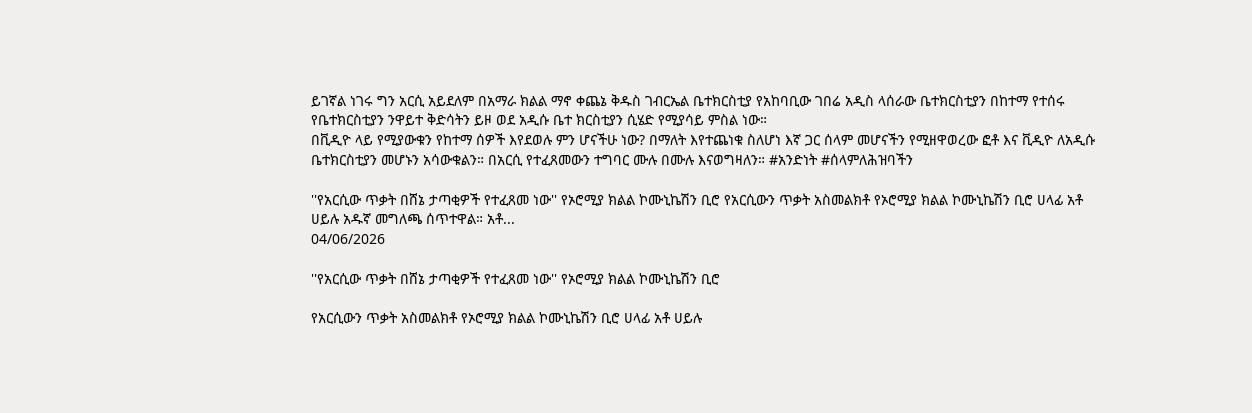ይገኛል ነገሩ ግን አርሲ አይደለም በአማራ ክልል ማኖ ቀጨኔ ቅዱስ ገብርኤል ቤተክርስቲያ የአከባቢው ገበሬ አዲስ ላሰራው ቤተክርስቲያን በከተማ የተሰሩ የቤተክርስቲያን ንዋይተ ቅድሳትን ይዞ ወደ አዲሱ ቤተ ክርስቲያን ሲሄድ የሚያሳይ ምስል ነው።
በቪዲዮ ላይ የሚያውቁን የከተማ ሰዎች እየደወሉ ምን ሆናችሁ ነው? በማለት እየተጨነቁ ስለሆነ እኛ ጋር ሰላም መሆናችን የሚዘዋወረው ፎቶ እና ቪዲዮ ለአዲሱ ቤተክርስቲያን መሆኑን አሳውቁልን። በአርሲ የተፈጸመውን ተግባር ሙሉ በሙሉ እናወግዛለን። #አንድነት #ሰላምለሕዝባችን

''የአርሲው ጥቃት በሸኔ ታጣቂዎች የተፈጸመ ነው'' የኦሮሚያ ክልል ኮሙኒኬሽን ቢሮ የአርሲውን ጥቃት አስመልክቶ የኦሮሚያ ክልል ኮሙኒኬሽን ቢሮ ሀላፊ አቶ ሀይሉ አዱኛ መግለጫ ሰጥተዋል። አቶ...
04/06/2026

''የአርሲው ጥቃት በሸኔ ታጣቂዎች የተፈጸመ ነው'' የኦሮሚያ ክልል ኮሙኒኬሽን ቢሮ

የአርሲውን ጥቃት አስመልክቶ የኦሮሚያ ክልል ኮሙኒኬሽን ቢሮ ሀላፊ አቶ ሀይሉ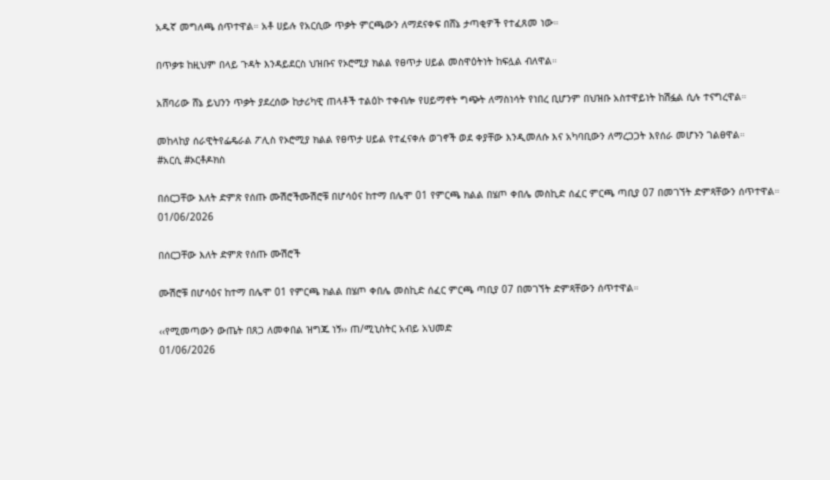አዱኛ መግለጫ ሰጥተዋል። አቶ ሀይሉ የአርሲው ጥቃት ምርጫውን ለማደናቀፍ በሸኔ ታጣቂዎች የተፈጸመ ነው።

በጥቃቱ ከዚህም በላይ ጉዳት እንዳይደርስ ህዝቡና የኦሮሚያ ክልል የፀጥታ ሀይል መስዋዕትነት ከፍሏል ብለዋል።

አሸባሪው ሸኔ ይህንን ጥቃት ያደረሰው ከታሪካዊ ጠላቶች ተልዕኮ ተቀብሎ የሀይማኖት ግጭት ለማስነሳት የነበረ ቢሆንም በህዝቡ አስተዋይነት ከሽፏል ሲሉ ተናግረዋል።

መከላከያ ሰራዊትየፌዴራል ፖሊስ የኦሮሚያ ክልል የፀጥታ ሀይል የተፈናቀሉ ወገኖች ወደ ቀያቸው እንዲመለሱ እና አካባቢውን ለማረጋጋት እየሰራ መሆኑን ገልፀዋል።
#አርሲ #ኦርቶዶክስ

በሰርጋቸው እለት ድምጽ የሰጡ ሙሽሮችሙሽሮቹ በሆሳዕና ከተማ በሌሞ 01 የምርጫ ክልል በሄጦ ቀበሌ መስኪድ ሰፈር ምርጫ ጣቢያ 07 በመገኘት ድምጻቸውን ሰጥተዋል።
01/06/2026

በሰርጋቸው እለት ድምጽ የሰጡ ሙሽሮች

ሙሽሮቹ በሆሳዕና ከተማ በሌሞ 01 የምርጫ ክልል በሄጦ ቀበሌ መስኪድ ሰፈር ምርጫ ጣቢያ 07 በመገኘት ድምጻቸውን ሰጥተዋል።

‹‹የሚመጣውን ውጤት በጸጋ ለመቀበል ዝግጁ ነኝ›› ጠ/ሚኒስትር አብይ አህመድ
01/06/2026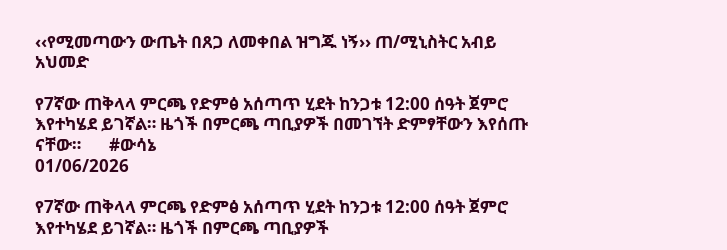‹‹የሚመጣውን ውጤት በጸጋ ለመቀበል ዝግጁ ነኝ›› ጠ/ሚኒስትር አብይ አህመድ

የ7ኛው ጠቅላላ ምርጫ የድምፅ አሰጣጥ ሂደት ከንጋቱ 12:00 ሰዓት ጀምሮ እየተካሄደ ይገኛል። ዜጎች በምርጫ ጣቢያዎች በመገኘት ድምፃቸውን እየሰጡ ናቸው።       #ውሳኔ
01/06/2026

የ7ኛው ጠቅላላ ምርጫ የድምፅ አሰጣጥ ሂደት ከንጋቱ 12:00 ሰዓት ጀምሮ እየተካሄደ ይገኛል። ዜጎች በምርጫ ጣቢያዎች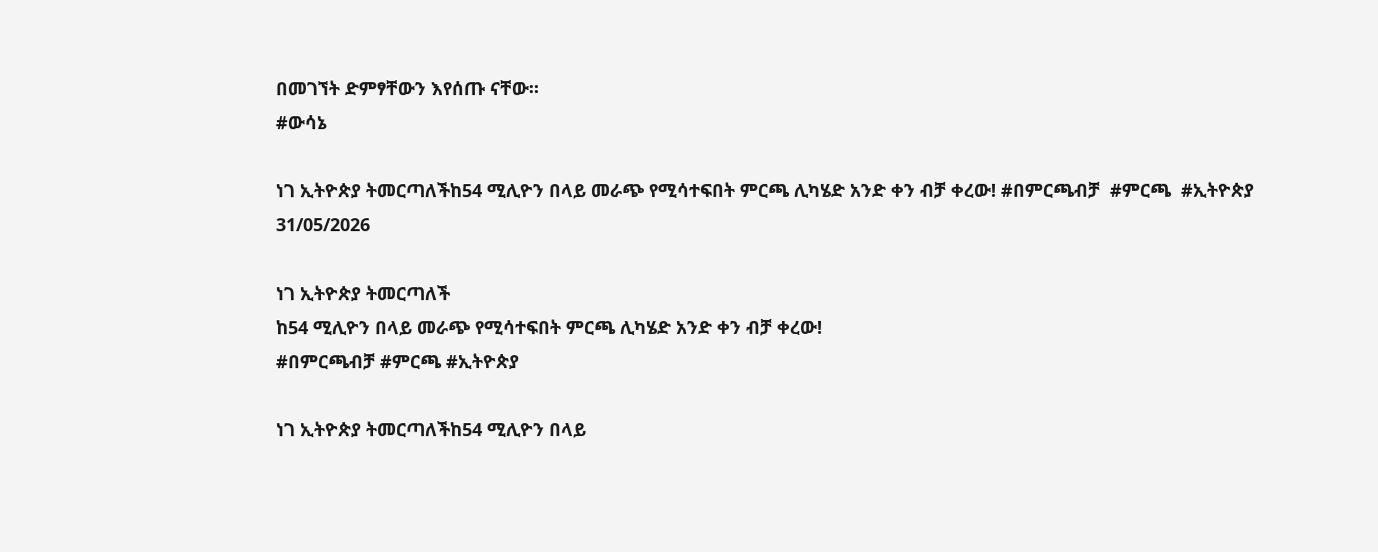በመገኘት ድምፃቸውን እየሰጡ ናቸው።
#ውሳኔ

ነገ ኢትዮጵያ ትመርጣለችከ54 ሚሊዮን በላይ መራጭ የሚሳተፍበት ምርጫ ሊካሄድ አንድ ቀን ብቻ ቀረው! #በምርጫብቻ  #ምርጫ  #ኢትዮጵያ
31/05/2026

ነገ ኢትዮጵያ ትመርጣለች
ከ54 ሚሊዮን በላይ መራጭ የሚሳተፍበት ምርጫ ሊካሄድ አንድ ቀን ብቻ ቀረው!
#በምርጫብቻ #ምርጫ #ኢትዮጵያ

ነገ ኢትዮጵያ ትመርጣለችከ54 ሚሊዮን በላይ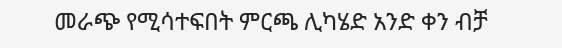መራጭ የሚሳተፍበት ምርጫ ሊካሄድ አንድ ቀን ብቻ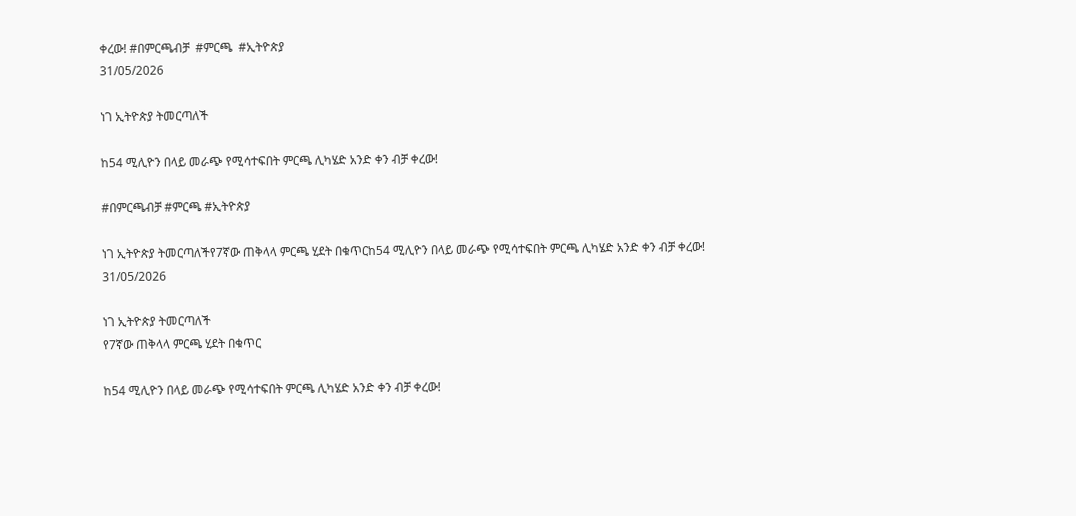ቀረው! #በምርጫብቻ  #ምርጫ  #ኢትዮጵያ
31/05/2026

ነገ ኢትዮጵያ ትመርጣለች

ከ54 ሚሊዮን በላይ መራጭ የሚሳተፍበት ምርጫ ሊካሄድ አንድ ቀን ብቻ ቀረው!

#በምርጫብቻ #ምርጫ #ኢትዮጵያ

ነገ ኢትዮጵያ ትመርጣለችየ7ኛው ጠቅላላ ምርጫ ሂደት በቁጥርከ54 ሚሊዮን በላይ መራጭ የሚሳተፍበት ምርጫ ሊካሄድ አንድ ቀን ብቻ ቀረው!
31/05/2026

ነገ ኢትዮጵያ ትመርጣለች
የ7ኛው ጠቅላላ ምርጫ ሂደት በቁጥር

ከ54 ሚሊዮን በላይ መራጭ የሚሳተፍበት ምርጫ ሊካሄድ አንድ ቀን ብቻ ቀረው!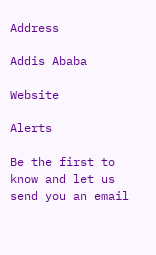Address

Addis Ababa

Website

Alerts

Be the first to know and let us send you an email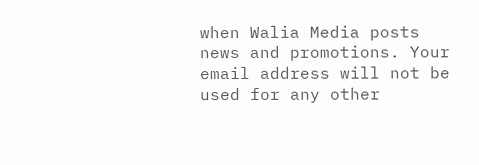when Walia Media posts news and promotions. Your email address will not be used for any other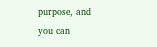purpose, and you can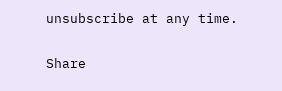unsubscribe at any time.

Share